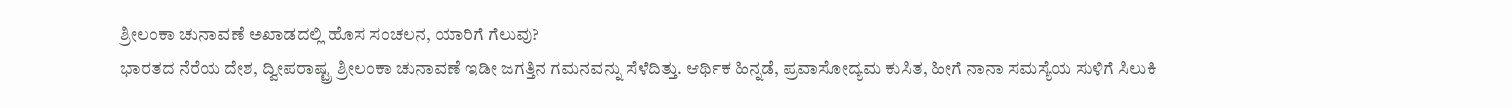ಶ್ರೀಲಂಕಾ ಚುನಾವಣೆ ಅಖಾಡದಲ್ಲಿ ಹೊಸ ಸಂಚಲನ, ಯಾರಿಗೆ ಗೆಲುವು?
ಭಾರತದ ನೆರೆಯ ದೇಶ, ದ್ವೀಪರಾಷ್ಟ್ರ ಶ್ರೀಲಂಕಾ ಚುನಾವಣೆ ಇಡೀ ಜಗತ್ತಿನ ಗಮನವನ್ನು ಸೆಳೆದಿತ್ತು. ಆರ್ಥಿಕ ಹಿನ್ನಡೆ, ಪ್ರವಾಸೋದ್ಯಮ ಕುಸಿತ, ಹೀಗೆ ನಾನಾ ಸಮಸ್ಯೆಯ ಸುಳಿಗೆ ಸಿಲುಕಿ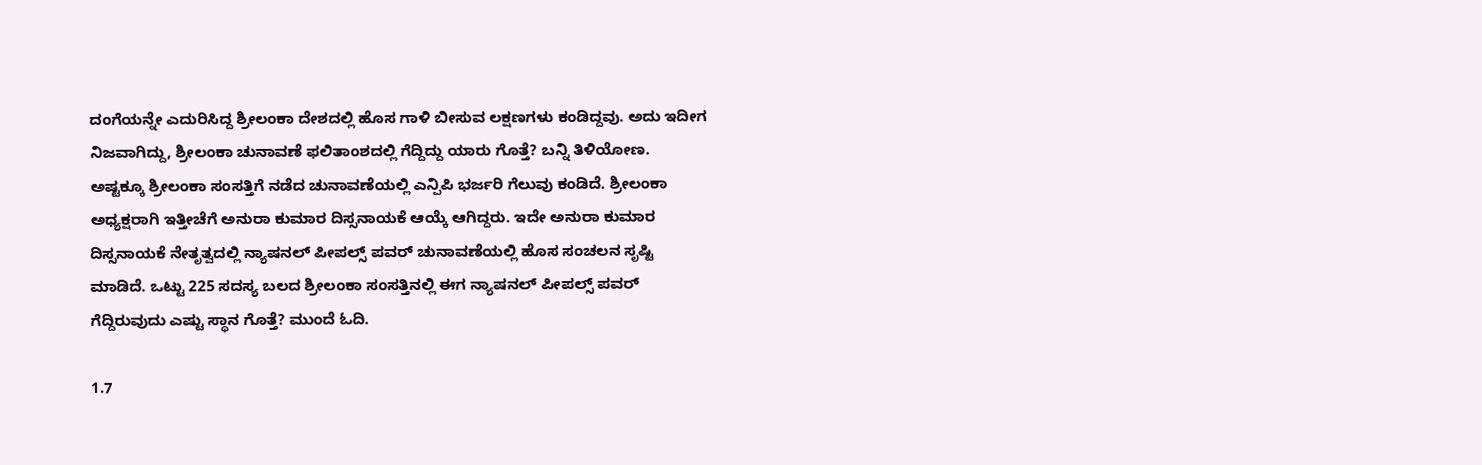ದಂಗೆಯನ್ನೇ ಎದುರಿಸಿದ್ದ ಶ್ರೀಲಂಕಾ ದೇಶದಲ್ಲಿ ಹೊಸ ಗಾಳಿ ಬೀಸುವ ಲಕ್ಷಣಗಳು ಕಂಡಿದ್ದವು. ಅದು ಇದೀಗ ನಿಜವಾಗಿದ್ದು, ಶ್ರೀಲಂಕಾ ಚುನಾವಣೆ ಫಲಿತಾಂಶದಲ್ಲಿ ಗೆದ್ದಿದ್ದು ಯಾರು ಗೊತ್ತೆ? ಬನ್ನಿ ತಿಳಿಯೋಣ.
ಅಷ್ಟಕ್ಕೂ ಶ್ರೀಲಂಕಾ ಸಂಸತ್ತಿಗೆ ನಡೆದ ಚುನಾವಣೆಯಲ್ಲಿ ಎನ್ಪಿಪಿ ಭರ್ಜರಿ ಗೆಲುವು ಕಂಡಿದೆ. ಶ್ರೀಲಂಕಾ ಅಧ್ಯಕ್ಷರಾಗಿ ಇತ್ತೀಚೆಗೆ ಅನುರಾ ಕುಮಾರ ದಿಸ್ಸನಾಯಕೆ ಆಯ್ಕೆ ಆಗಿದ್ದರು. ಇದೇ ಅನುರಾ ಕುಮಾರ ದಿಸ್ಸನಾಯಕೆ ನೇತೃತ್ವದಲ್ಲಿ ನ್ಯಾಷನಲ್ ಪೀಪಲ್ಸ್ ಪವರ್ ಚುನಾವಣೆಯಲ್ಲಿ ಹೊಸ ಸಂಚಲನ ಸೃಷ್ಟಿ ಮಾಡಿದೆ. ಒಟ್ಟು 225 ಸದಸ್ಯ ಬಲದ ಶ್ರೀಲಂಕಾ ಸಂಸತ್ತಿನಲ್ಲಿ ಈಗ ನ್ಯಾಷನಲ್ ಪೀಪಲ್ಸ್ ಪವರ್ ಗೆದ್ದಿರುವುದು ಎಷ್ಟು ಸ್ಥಾನ ಗೊತ್ತೆ? ಮುಂದೆ ಓದಿ.

1.7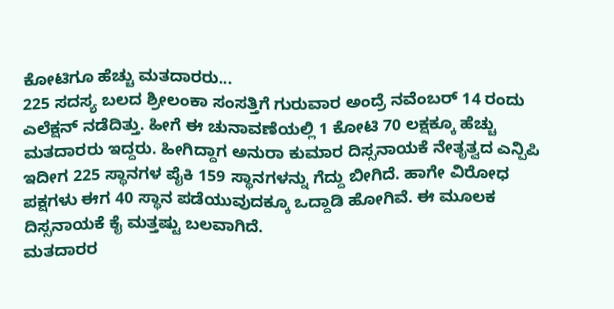ಕೋಟಿಗೂ ಹೆಚ್ಚು ಮತದಾರರು...
225 ಸದಸ್ಯ ಬಲದ ಶ್ರೀಲಂಕಾ ಸಂಸತ್ತಿಗೆ ಗುರುವಾರ ಅಂದ್ರೆ ನವೆಂಬರ್ 14 ರಂದು ಎಲೆಕ್ಷನ್ ನಡೆದಿತ್ತು. ಹೀಗೆ ಈ ಚುನಾವಣೆಯಲ್ಲಿ 1 ಕೋಟಿ 70 ಲಕ್ಷಕ್ಕೂ ಹೆಚ್ಚು ಮತದಾರರು ಇದ್ದರು. ಹೀಗಿದ್ದಾಗ ಅನುರಾ ಕುಮಾರ ದಿಸ್ಸನಾಯಕೆ ನೇತೃತ್ವದ ಎನ್ಪಿಪಿ ಇದೀಗ 225 ಸ್ಥಾನಗಳ ಪೈಕಿ 159 ಸ್ಥಾನಗಳನ್ನು ಗೆದ್ದು ಬೀಗಿದೆ. ಹಾಗೇ ವಿರೋಧ ಪಕ್ಷಗಳು ಈಗ 40 ಸ್ಥಾನ ಪಡೆಯುವುದಕ್ಕೂ ಒದ್ದಾಡಿ ಹೋಗಿವೆ. ಈ ಮೂಲಕ ದಿಸ್ಸನಾಯಕೆ ಕೈ ಮತ್ತಷ್ಟು ಬಲವಾಗಿದೆ.
ಮತದಾರರ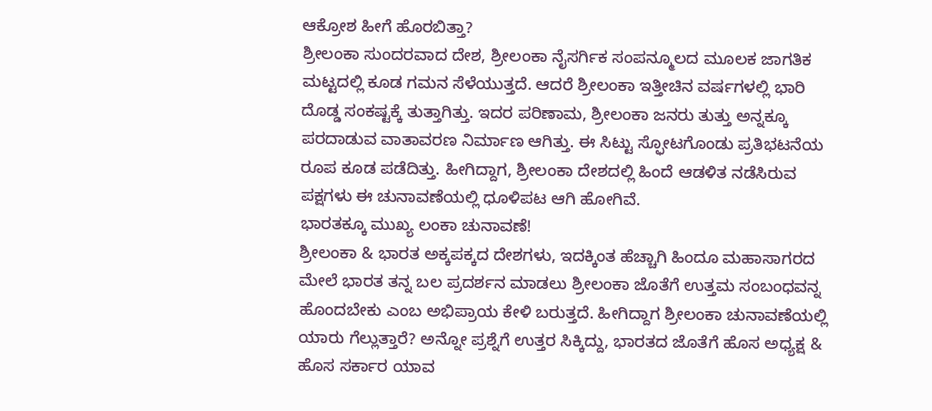ಆಕ್ರೋಶ ಹೀಗೆ ಹೊರಬಿತ್ತಾ?
ಶ್ರೀಲಂಕಾ ಸುಂದರವಾದ ದೇಶ, ಶ್ರೀಲಂಕಾ ನೈಸರ್ಗಿಕ ಸಂಪನ್ಮೂಲದ ಮೂಲಕ ಜಾಗತಿಕ ಮಟ್ಟದಲ್ಲಿ ಕೂಡ ಗಮನ ಸೆಳೆಯುತ್ತದೆ. ಆದರೆ ಶ್ರೀಲಂಕಾ ಇತ್ತೀಚಿನ ವರ್ಷಗಳಲ್ಲಿ ಭಾರಿ ದೊಡ್ಡ ಸಂಕಷ್ಟಕ್ಕೆ ತುತ್ತಾಗಿತ್ತು. ಇದರ ಪರಿಣಾಮ, ಶ್ರೀಲಂಕಾ ಜನರು ತುತ್ತು ಅನ್ನಕ್ಕೂ ಪರದಾಡುವ ವಾತಾವರಣ ನಿರ್ಮಾಣ ಆಗಿತ್ತು. ಈ ಸಿಟ್ಟು ಸ್ಫೋಟಗೊಂಡು ಪ್ರತಿಭಟನೆಯ ರೂಪ ಕೂಡ ಪಡೆದಿತ್ತು. ಹೀಗಿದ್ದಾಗ, ಶ್ರೀಲಂಕಾ ದೇಶದಲ್ಲಿ ಹಿಂದೆ ಆಡಳಿತ ನಡೆಸಿರುವ ಪಕ್ಷಗಳು ಈ ಚುನಾವಣೆಯಲ್ಲಿ ಧೂಳಿಪಟ ಆಗಿ ಹೋಗಿವೆ.
ಭಾರತಕ್ಕೂ ಮುಖ್ಯ ಲಂಕಾ ಚುನಾವಣೆ!
ಶ್ರೀಲಂಕಾ & ಭಾರತ ಅಕ್ಕಪಕ್ಕದ ದೇಶಗಳು, ಇದಕ್ಕಿಂತ ಹೆಚ್ಚಾಗಿ ಹಿಂದೂ ಮಹಾಸಾಗರದ ಮೇಲೆ ಭಾರತ ತನ್ನ ಬಲ ಪ್ರದರ್ಶನ ಮಾಡಲು ಶ್ರೀಲಂಕಾ ಜೊತೆಗೆ ಉತ್ತಮ ಸಂಬಂಧವನ್ನ ಹೊಂದಬೇಕು ಎಂಬ ಅಭಿಪ್ರಾಯ ಕೇಳಿ ಬರುತ್ತದೆ. ಹೀಗಿದ್ದಾಗ ಶ್ರೀಲಂಕಾ ಚುನಾವಣೆಯಲ್ಲಿ ಯಾರು ಗೆಲ್ಲುತ್ತಾರೆ? ಅನ್ನೋ ಪ್ರಶ್ನೆಗೆ ಉತ್ತರ ಸಿಕ್ಕಿದ್ದು, ಭಾರತದ ಜೊತೆಗೆ ಹೊಸ ಅಧ್ಯಕ್ಷ & ಹೊಸ ಸರ್ಕಾರ ಯಾವ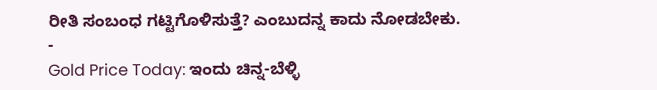ರೀತಿ ಸಂಬಂಧ ಗಟ್ಟಿಗೊಳಿಸುತ್ತೆ? ಎಂಬುದನ್ನ ಕಾದು ನೋಡಬೇಕು.
-
Gold Price Today: ಇಂದು ಚಿನ್ನ-ಬೆಳ್ಳಿ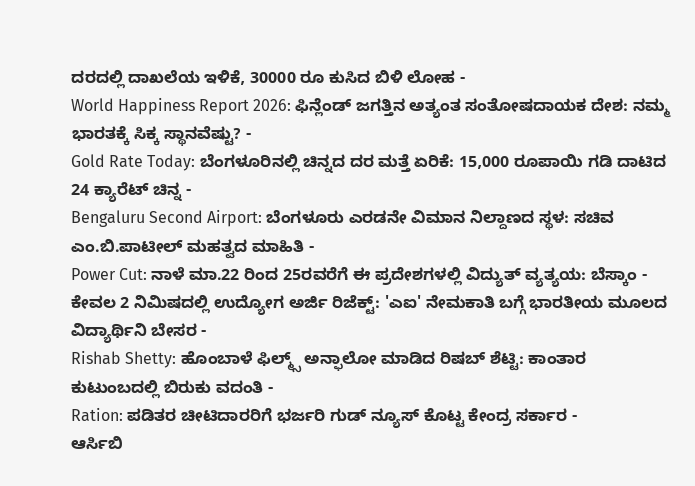ದರದಲ್ಲಿ ದಾಖಲೆಯ ಇಳಿಕೆ, 30000 ರೂ ಕುಸಿದ ಬಿಳಿ ಲೋಹ -
World Happiness Report 2026: ಫಿನ್ಲೆಂಡ್ ಜಗತ್ತಿನ ಅತ್ಯಂತ ಸಂತೋಷದಾಯಕ ದೇಶ: ನಮ್ಮ ಭಾರತಕ್ಕೆ ಸಿಕ್ಕ ಸ್ಥಾನವೆಷ್ಟು? -
Gold Rate Today: ಬೆಂಗಳೂರಿನಲ್ಲಿ ಚಿನ್ನದ ದರ ಮತ್ತೆ ಏರಿಕೆ: 15,000 ರೂಪಾಯಿ ಗಡಿ ದಾಟಿದ 24 ಕ್ಯಾರೆಟ್ ಚಿನ್ನ -
Bengaluru Second Airport: ಬೆಂಗಳೂರು ಎರಡನೇ ವಿಮಾನ ನಿಲ್ದಾಣದ ಸ್ಥಳ: ಸಚಿವ ಎಂ.ಬಿ.ಪಾಟೀಲ್ ಮಹತ್ವದ ಮಾಹಿತಿ -
Power Cut: ನಾಳೆ ಮಾ.22 ರಿಂದ 25ರವರೆಗೆ ಈ ಪ್ರದೇಶಗಳಲ್ಲಿ ವಿದ್ಯುತ್ ವ್ಯತ್ಯಯ: ಬೆಸ್ಕಾಂ -
ಕೇವಲ 2 ನಿಮಿಷದಲ್ಲಿ ಉದ್ಯೋಗ ಅರ್ಜಿ ರಿಜೆಕ್ಟ್: 'ಎಐ' ನೇಮಕಾತಿ ಬಗ್ಗೆ ಭಾರತೀಯ ಮೂಲದ ವಿದ್ಯಾರ್ಥಿನಿ ಬೇಸರ -
Rishab Shetty: ಹೊಂಬಾಳೆ ಫಿಲ್ಮ್ಸ್ ಅನ್ಫಾಲೋ ಮಾಡಿದ ರಿಷಬ್ ಶೆಟ್ಟಿ: ಕಾಂತಾರ ಕುಟುಂಬದಲ್ಲಿ ಬಿರುಕು ವದಂತಿ -
Ration: ಪಡಿತರ ಚೀಟಿದಾರರಿಗೆ ಭರ್ಜರಿ ಗುಡ್ ನ್ಯೂಸ್ ಕೊಟ್ಟ ಕೇಂದ್ರ ಸರ್ಕಾರ -
ಆರ್ಸಿಬಿ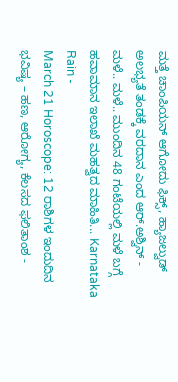ಮತ್ತೆ ಚಾಂಪಿಯನ್ ಆಗೋದು ಫಿಕ್ಸ್, ಹ್ಯಾಜಲ್ವುಡ್ ಅಲಭ್ಯತೆ ತಂಡಕ್ಕೆ ವರದಾನ ಎಂದ ಆರ್.ಅಶ್ವಿನ್ -
ಮಳೆ.. ಮಳೆ.. ಮುಂದಿನ 48 ಗಂಟೆಯಲ್ಲಿ ಮಳೆ ಬಗ್ಗೆ ಹವಾಮಾನ ಇಲಾಖೆ ಮಹತ್ವದ ಮಾಹಿತಿ... Karnataka Rain -
March 21 Horoscope: 12 ರಾಶಿಗಳ ಇಂದುದಿನ ಭವಿಷ್ಯ – ಹಣ, ಆರೋಗ್ಯ, ಕೆಲಸದ ಫಲಿತಾಂಶ -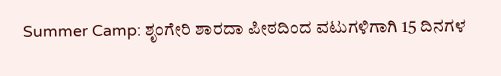Summer Camp: ಶೃಂಗೇರಿ ಶಾರದಾ ಪೀಠದಿಂದ ವಟುಗಳಿಗಾಗಿ 15 ದಿನಗಳ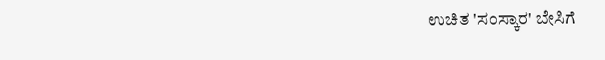ಉಚಿತ 'ಸಂಸ್ಕಾರ' ಬೇಸಿಗೆ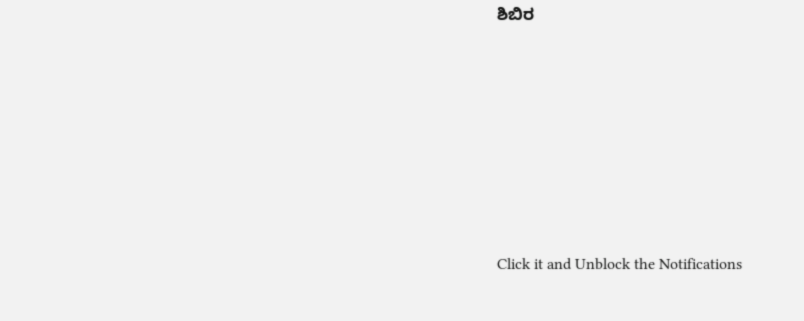ಶಿಬಿರ












Click it and Unblock the Notifications